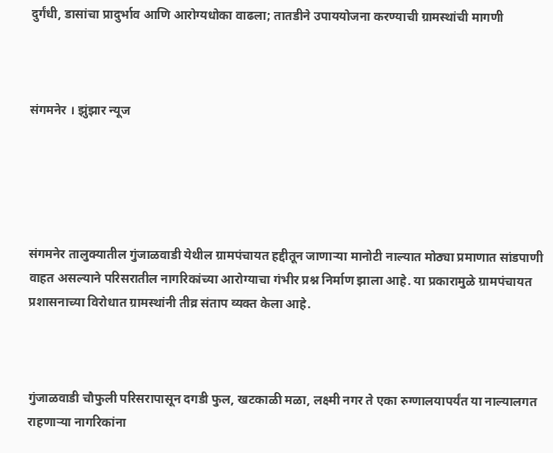दुर्गंधी, डासांचा प्रादुर्भाव आणि आरोग्यधोका वाढला; तातडीने उपाययोजना करण्याची ग्रामस्थांची मागणी



संगमनेर । झुंझार न्यूज





संगमनेर तालुक्यातील गुंजाळवाडी येथील ग्रामपंचायत हद्दीतून जाणाऱ्या मानोटी नाल्यात मोठ्या प्रमाणात सांडपाणी वाहत असल्याने परिसरातील नागरिकांच्या आरोग्याचा गंभीर प्रश्न निर्माण झाला आहे. या प्रकारामुळे ग्रामपंचायत प्रशासनाच्या विरोधात ग्रामस्थांनी तीव्र संताप व्यक्त केला आहे.



गुंजाळवाडी चौफुली परिसरापासून दगडी फुल, खटकाळी मळा, लक्ष्मी नगर ते एका रुग्णालयापर्यंत या नाल्यालगत राहणाऱ्या नागरिकांना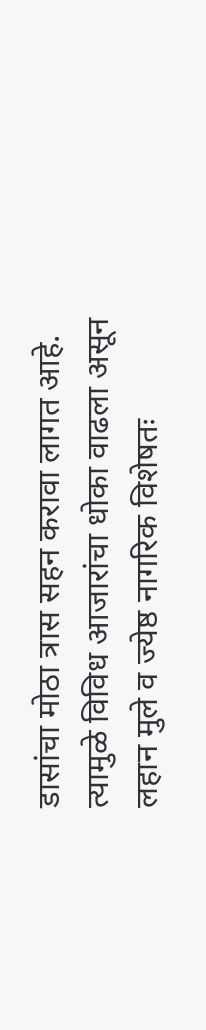डासांचा मोठा त्रास सहन करावा लागत आहे. त्यामुळे विविध आजारांचा धोका वाढला असून लहान मुले व ज्येष्ठ नागरिक विशेषतः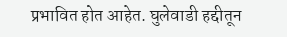प्रभावित होत आहेत. घुलेवाडी हद्दीतून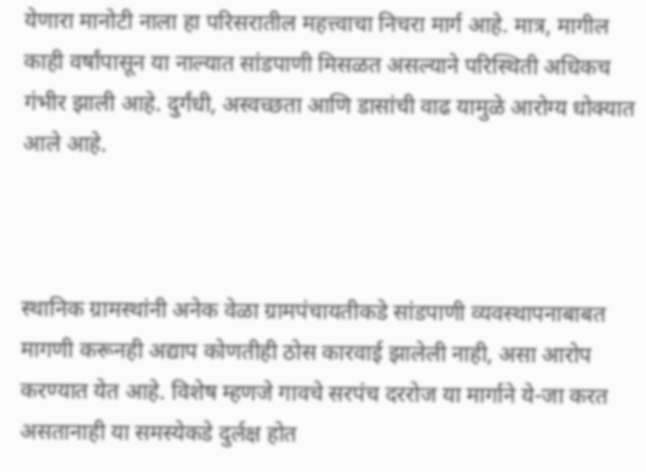येणारा मानोटी नाला हा परिसरातील महत्त्वाचा निचरा मार्ग आहे. मात्र, मागील काही वर्षांपासून या नाल्यात सांडपाणी मिसळत असल्याने परिस्थिती अधिकच गंभीर झाली आहे. दुर्गंधी, अस्वच्छता आणि डासांची वाढ यामुळे आरोग्य धोक्यात आले आहे.



स्थानिक ग्रामस्थांनी अनेक वेळा ग्रामपंचायतीकडे सांडपाणी व्यवस्थापनाबाबत मागणी करूनही अद्याप कोणतीही ठोस कारवाई झालेली नाही, असा आरोप करण्यात येत आहे. विशेष म्हणजे गावचे सरपंच दररोज या मार्गाने ये-जा करत असतानाही या समस्येकडे दुर्लक्ष होत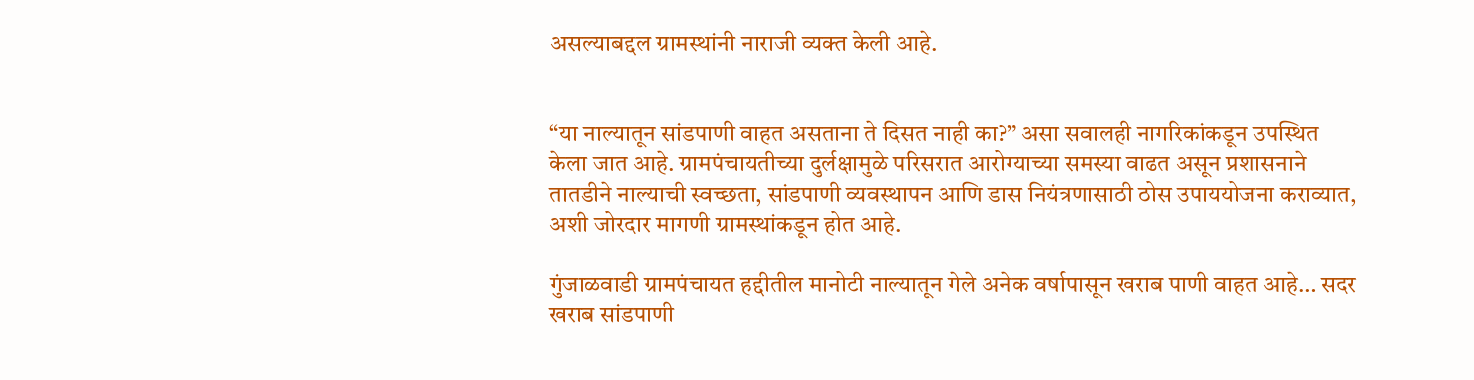असल्याबद्दल ग्रामस्थांनी नाराजी व्यक्त केली आहे.


“या नाल्यातून सांडपाणी वाहत असताना ते दिसत नाही का?” असा सवालही नागरिकांकडून उपस्थित केला जात आहे. ग्रामपंचायतीच्या दुर्लक्षामुळे परिसरात आरोग्याच्या समस्या वाढत असून प्रशासनाने तातडीने नाल्याची स्वच्छता, सांडपाणी व्यवस्थापन आणि डास नियंत्रणासाठी ठोस उपाययोजना कराव्यात, अशी जोरदार मागणी ग्रामस्थांकडून होत आहे.

गुंजाळवाडी ग्रामपंचायत हद्दीतील मानोटी नाल्यातून गेले अनेक वर्षापासून खराब पाणी वाहत आहे… सदर खराब सांडपाणी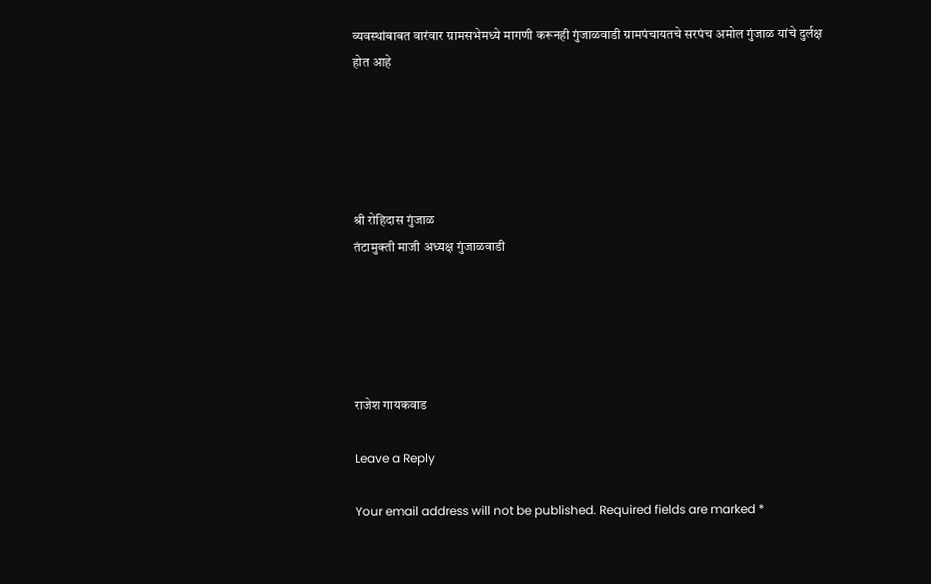व्यवस्थांबाबत वारंवार ग्रामसभेमध्ये मागणी करूनही गुंजाळवाडी ग्रामपंचायतचे सरपंच अमोल गुंजाळ यांचे दुर्लक्ष होत आहे





श्री रोहिदास गुंजाळ
तंटामुक्ती माजी अध्यक्ष गुंजाळवाडी





राजेश गायकवाड

Leave a Reply

Your email address will not be published. Required fields are marked *